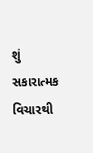શું સકારાત્મક વિચારથી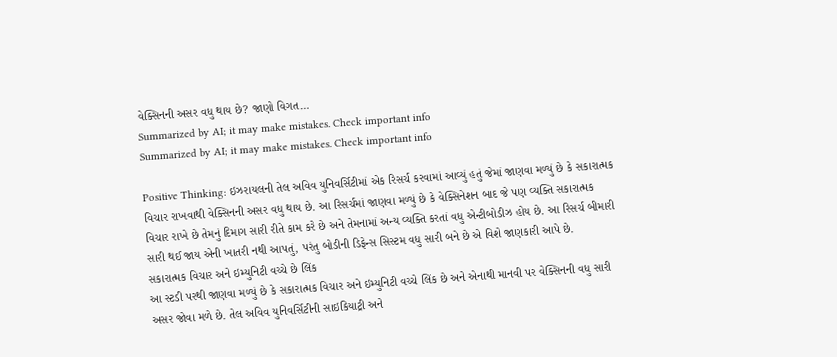વેક્સિનની અસર વધુ થાય છે? જાણો વિગત…
Summarized by AI; it may make mistakes. Check important info
Summarized by AI; it may make mistakes. Check important info

Positive Thinking: ઇઝરાયલની તેલ અવિવ યુનિવર્સિટીમાં એક રિસર્ચ કરવામાં આવ્યું હતું જેમાં જાણવા મળ્યું છે કે સકારાત્મક વિચાર રાખવાથી વેક્સિનની અસર વધુ થાય છે. આ રિસર્ચમાં જાણવા મળ્યું છે કે વેક્સિનેશન બાદ જે પણ વ્યક્તિ સકારાત્મક વિચાર રાખે છે તેમનું દિમાગ સારી રીતે કામ કરે છે અને તેમનામાં અન્ય વ્યક્તિ કરતાં વધુ એન્ટીબોડીઝ હોય છે. આ રિસર્ચ બીમારી સારી થઈ જાય એની ખાતરી નથી આપતું, પરંતુ બોડીની ડિફેન્સ સિસ્ટમ વધુ સારી બને છે એ વિશે જાણકારી આપે છે.
સકારાત્મક વિચાર અને ઇમ્યુનિટી વચ્ચે છે લિંક
આ સ્ટડી પરથી જાણવા મળ્યું છે કે સકારાત્મક વિચાર અને ઇમ્યુનિટી વચ્ચે લિંક છે અને એનાથી માનવી પર વેક્સિનની વધુ સારી અસર જોવા મળે છે. તેલ અવિવ યુનિવર્સિટીની સાઇકિયાટ્રી અને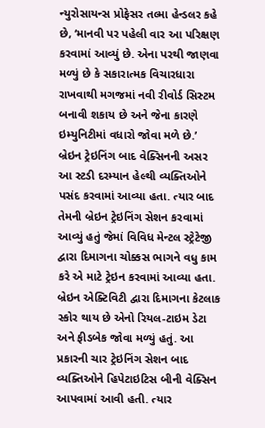ન્યુરોસાયન્સ પ્રોફેસર તલ્મા હેન્ડલર કહે છે, ‘માનવી પર પહેલી વાર આ પરિક્ષણ કરવામાં આવ્યું છે. એના પરથી જાણવા મળ્યું છે કે સકારાત્મક વિચારધારા રાખવાથી મગજમાં નવી રીવોર્ડ સિસ્ટમ બનાવી શકાય છે અને જેના કારણે ઇમ્યુનિટીમાં વધારો જોવા મળે છે.’
બ્રેઇન ટ્રેઇનિંગ બાદ વેક્સિનની અસર
આ સ્ટડી દરમ્યાન હેલ્થી વ્યક્તિઓને પસંદ કરવામાં આવ્યા હતા. ત્યાર બાદ તેમની બ્રેઇન ટ્રેઇનિંગ સેશન કરવામાં આવ્યું હતું જેમાં વિવિધ મેન્ટલ સ્ટ્રેટેજી દ્વારા દિમાગના ચોક્કસ ભાગને વધુ કામ કરે એ માટે ટ્રેઇન કરવામાં આવ્યા હતા. બ્રેઇન એક્ટિવિટી દ્વારા દિમાગના કેટલાક સ્કોર થાય છે એનો રિયલ-ટાઇમ ડેટા અને ફીડબેક જોવા મળ્યું હતું. આ પ્રકારની ચાર ટ્રેઇનિંગ સેશન બાદ વ્યક્તિઓને હિપેટાઇટિસ બીની વેક્સિન આપવામાં આવી હતી. ત્યાર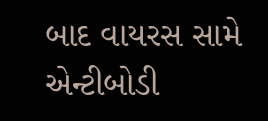બાદ વાયરસ સામે એન્ટીબોડી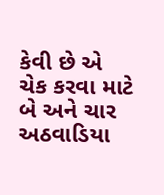કેવી છે એ ચેક કરવા માટે બે અને ચાર અઠવાડિયા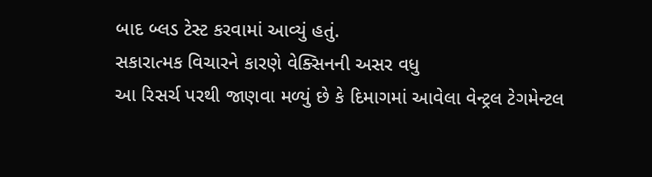બાદ બ્લડ ટેસ્ટ કરવામાં આવ્યું હતું.
સકારાત્મક વિચારને કારણે વેક્સિનની અસર વધુ
આ રિસર્ચ પરથી જાણવા મળ્યું છે કે દિમાગમાં આવેલા વેન્ટ્રલ ટેગમેન્ટલ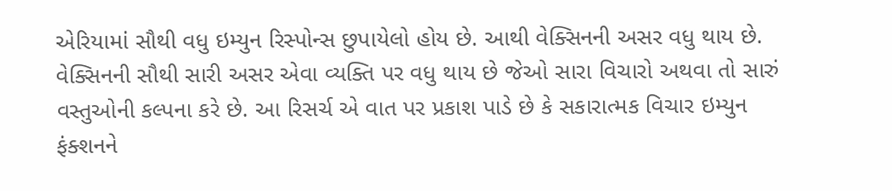એરિયામાં સૌથી વધુ ઇમ્યુન રિસ્પોન્સ છુપાયેલો હોય છે. આથી વેક્સિનની અસર વધુ થાય છે. વેક્સિનની સૌથી સારી અસર એવા વ્યક્તિ પર વધુ થાય છે જેઓ સારા વિચારો અથવા તો સારું વસ્તુઓની કલ્પના કરે છે. આ રિસર્ચ એ વાત પર પ્રકાશ પાડે છે કે સકારાત્મક વિચાર ઇમ્યુન ફંક્શનને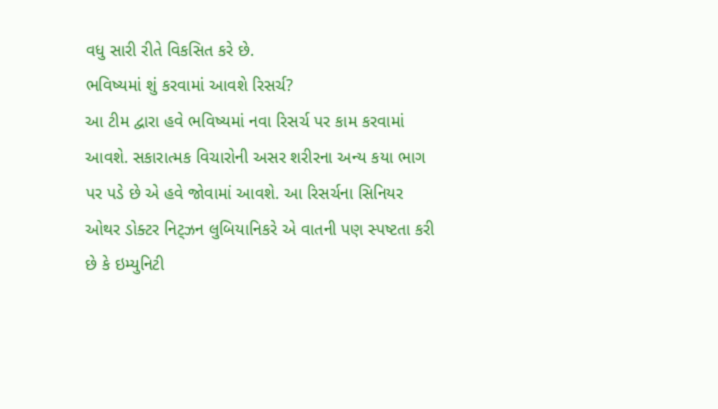વધુ સારી રીતે વિકસિત કરે છે.
ભવિષ્યમાં શું કરવામાં આવશે રિસર્ચ?
આ ટીમ દ્વારા હવે ભવિષ્યમાં નવા રિસર્ચ પર કામ કરવામાં આવશે. સકારાત્મક વિચારોની અસર શરીરના અન્ય કયા ભાગ પર પડે છે એ હવે જોવામાં આવશે. આ રિસર્ચના સિનિયર ઓથર ડોક્ટર નિટ્ઝન લુબિયાનિકરે એ વાતની પણ સ્પષ્ટતા કરી છે કે ઇમ્યુનિટી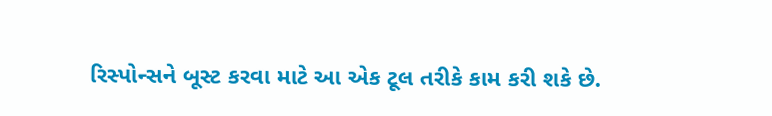રિસ્પોન્સને બૂસ્ટ કરવા માટે આ એક ટૂલ તરીકે કામ કરી શકે છે.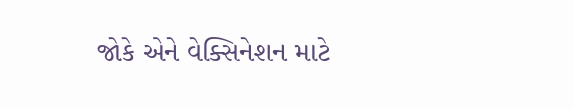જોકે એને વેક્સિનેશન માટે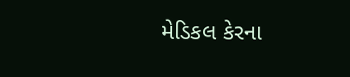મેડિકલ કેરના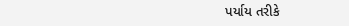પર્યાય તરીકે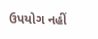ઉપયોગ નહીં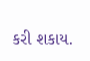કરી શકાય.